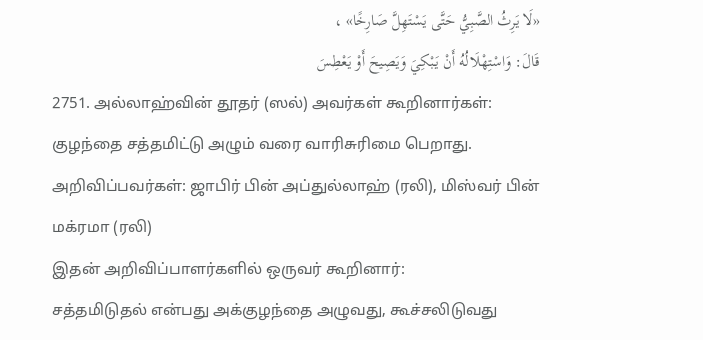«لَا يَرِثُ الصَّبِيُّ حَتَّى يَسْتَهِلَّ صَارِخًا» ،
قَالَ: وَاسْتِهْلَالُهُ أَنْ يَبْكِيَ وَيَصِيحَ أَوْ يَعْطِسَ
2751. அல்லாஹ்வின் தூதர் (ஸல்) அவர்கள் கூறினார்கள்:
குழந்தை சத்தமிட்டு அழும் வரை வாரிசுரிமை பெறாது.
அறிவிப்பவர்கள்: ஜாபிர் பின் அப்துல்லாஹ் (ரலி), மிஸ்வர் பின் மக்ரமா (ரலி)
இதன் அறிவிப்பாளர்களில் ஒருவர் கூறினார்:
சத்தமிடுதல் என்பது அக்குழந்தை அழுவது, கூச்சலிடுவது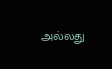அல்லது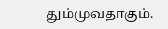தும்முவதாகும்.